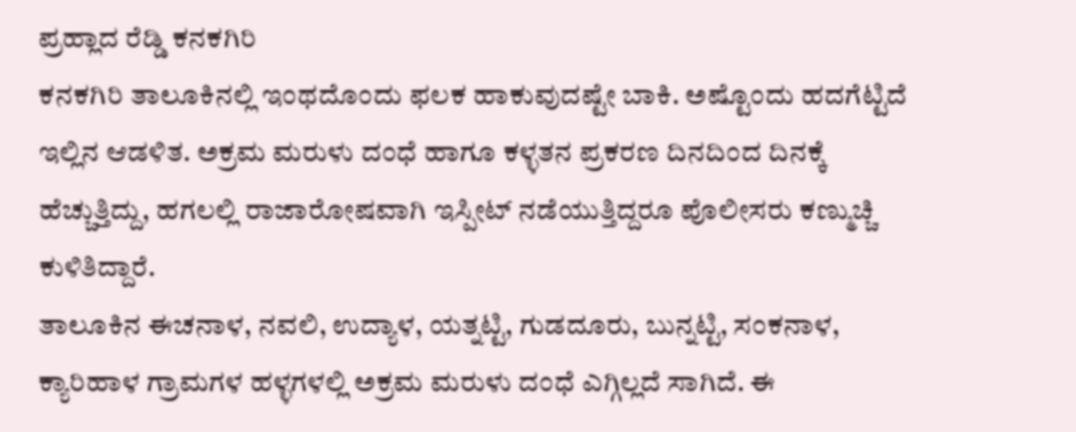ಪ್ರಹ್ಲಾದ ರೆಡ್ಡಿ ಕನಕಗಿರಿ
ಕನಕಗಿರಿ ತಾಲೂಕಿನಲ್ಲಿ ಇಂಥದೊಂದು ಫಲಕ ಹಾಕುವುದಷ್ಟೇ ಬಾಕಿ. ಅಷ್ಟೊಂದು ಹದಗೆಟ್ಟಿದೆ ಇಲ್ಲಿನ ಆಡಳಿತ. ಅಕ್ರಮ ಮರುಳು ದಂಧೆ ಹಾಗೂ ಕಳ್ಳತನ ಪ್ರಕರಣ ದಿನದಿಂದ ದಿನಕ್ಕೆ ಹೆಚ್ಚುತ್ತಿದ್ದು, ಹಗಲಲ್ಲಿ ರಾಜಾರೋಷವಾಗಿ ಇಸ್ಪೀಟ್ ನಡೆಯುತ್ತಿದ್ದರೂ ಪೊಲೀಸರು ಕಣ್ಮುಚ್ಚಿ ಕುಳಿತಿದ್ದಾರೆ.
ತಾಲೂಕಿನ ಈಚನಾಳ, ನವಲಿ, ಉದ್ಯಾಳ, ಯತ್ನಟ್ಟಿ, ಗುಡದೂರು, ಬುನ್ನಟ್ಟಿ, ಸಂಕನಾಳ, ಕ್ಯಾರಿಹಾಳ ಗ್ರಾಮಗಳ ಹಳ್ಳಗಳಲ್ಲಿ ಅಕ್ರಮ ಮರುಳು ದಂಧೆ ಎಗ್ಗಿಲ್ಲದೆ ಸಾಗಿದೆ. ಈ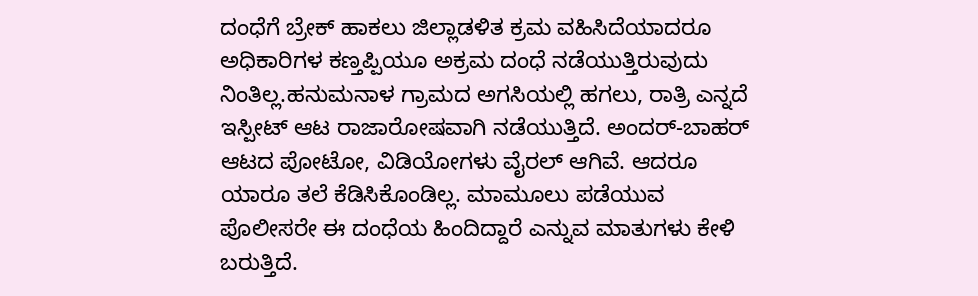ದಂಧೆಗೆ ಬ್ರೇಕ್ ಹಾಕಲು ಜಿಲ್ಲಾಡಳಿತ ಕ್ರಮ ವಹಿಸಿದೆಯಾದರೂ ಅಧಿಕಾರಿಗಳ ಕಣ್ತಪ್ಪಿಯೂ ಅಕ್ರಮ ದಂಧೆ ನಡೆಯುತ್ತಿರುವುದು ನಿಂತಿಲ್ಲ.ಹನುಮನಾಳ ಗ್ರಾಮದ ಅಗಸಿಯಲ್ಲಿ ಹಗಲು, ರಾತ್ರಿ ಎನ್ನದೆ ಇಸ್ಪೀಟ್ ಆಟ ರಾಜಾರೋಷವಾಗಿ ನಡೆಯುತ್ತಿದೆ. ಅಂದರ್-ಬಾಹರ್ ಆಟದ ಪೋಟೋ, ವಿಡಿಯೋಗಳು ವೈರಲ್ ಆಗಿವೆ. ಆದರೂ ಯಾರೂ ತಲೆ ಕೆಡಿಸಿಕೊಂಡಿಲ್ಲ. ಮಾಮೂಲು ಪಡೆಯುವ ಪೊಲೀಸರೇ ಈ ದಂಧೆಯ ಹಿಂದಿದ್ದಾರೆ ಎನ್ನುವ ಮಾತುಗಳು ಕೇಳಿ ಬರುತ್ತಿದೆ.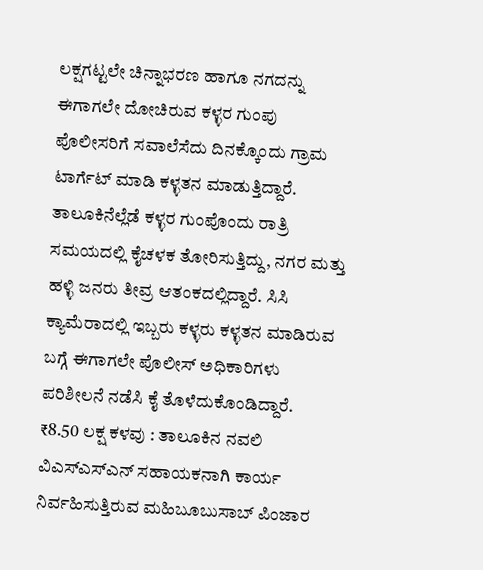ಲಕ್ಷಗಟ್ಟಲೇ ಚಿನ್ನಾಭರಣ ಹಾಗೂ ನಗದನ್ನು ಈಗಾಗಲೇ ದೋಚಿರುವ ಕಳ್ಳರ ಗುಂಪು ಪೊಲೀಸರಿಗೆ ಸವಾಲೆಸೆದು ದಿನಕ್ಕೊಂದು ಗ್ರಾಮ ಟಾರ್ಗೆಟ್ ಮಾಡಿ ಕಳ್ಳತನ ಮಾಡುತ್ತಿದ್ದಾರೆ. ತಾಲೂಕಿನೆಲ್ಲೆಡೆ ಕಳ್ಳರ ಗುಂಪೊಂದು ರಾತ್ರಿ ಸಮಯದಲ್ಲಿ ಕೈಚಳಕ ತೋರಿಸುತ್ತಿದ್ದು, ನಗರ ಮತ್ತು ಹಳ್ಳಿ ಜನರು ತೀವ್ರ ಆತಂಕದಲ್ಲಿದ್ದಾರೆ. ಸಿಸಿ ಕ್ಯಾಮೆರಾದಲ್ಲಿ ಇಬ್ಬರು ಕಳ್ಳರು ಕಳ್ಳತನ ಮಾಡಿರುವ ಬಗ್ಗೆ ಈಗಾಗಲೇ ಪೊಲೀಸ್ ಅಧಿಕಾರಿಗಳು ಪರಿಶೀಲನೆ ನಡೆಸಿ ಕೈ ತೊಳೆದುಕೊಂಡಿದ್ದಾರೆ.
₹8.50 ಲಕ್ಷ ಕಳವು : ತಾಲೂಕಿನ ನವಲಿ ವಿಎಸ್ಎಸ್ಎನ್ ಸಹಾಯಕನಾಗಿ ಕಾರ್ಯ ನಿರ್ವಹಿಸುತ್ತಿರುವ ಮಹಿಬೂಬುಸಾಬ್ ಪಿಂಜಾರ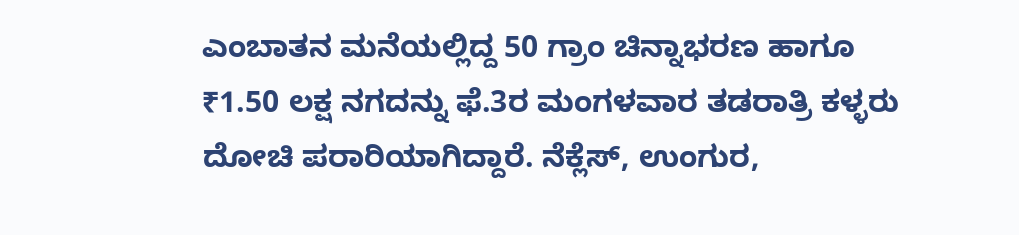ಎಂಬಾತನ ಮನೆಯಲ್ಲಿದ್ದ 50 ಗ್ರಾಂ ಚಿನ್ನಾಭರಣ ಹಾಗೂ ₹1.50 ಲಕ್ಷ ನಗದನ್ನು ಫೆ.3ರ ಮಂಗಳವಾರ ತಡರಾತ್ರಿ ಕಳ್ಳರು ದೋಚಿ ಪರಾರಿಯಾಗಿದ್ದಾರೆ. ನೆಕ್ಲೆಸ್, ಉಂಗುರ,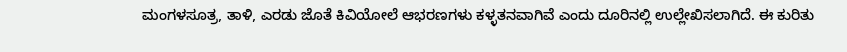ಮಂಗಳಸೂತ್ರ, ತಾಳಿ, ಎರಡು ಜೊತೆ ಕಿವಿಯೋಲೆ ಆಭರಣಗಳು ಕಳ್ಳತನವಾಗಿವೆ ಎಂದು ದೂರಿನಲ್ಲಿ ಉಲ್ಲೇಖಿಸಲಾಗಿದೆ. ಈ ಕುರಿತು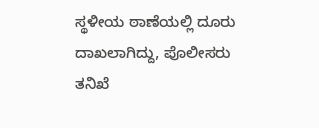ಸ್ಥಳೀಯ ಠಾಣೆಯಲ್ಲಿ ದೂರು ದಾಖಲಾಗಿದ್ದು, ಪೊಲೀಸರು ತನಿಖೆ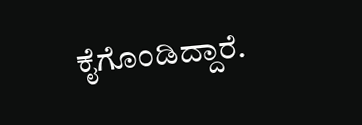ಕೈಗೊಂಡಿದ್ದಾರೆ.